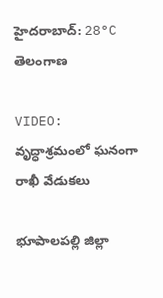హైదరాబాద్: 28°C
తెలంగాణ

VIDEO: వృద్ధాశ్రమంలో ఘనంగా రాఖీ వేడుకలు

భూపాలపల్లి జిల్లా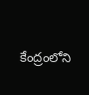కేంద్రంలోని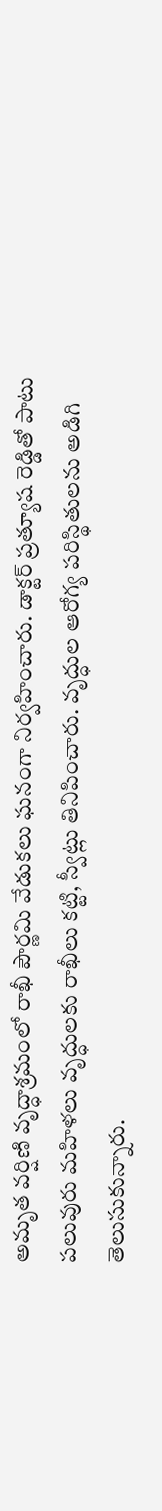అమృత వర్షిణి వృద్ధాశ్రమంలో రాఖీ పౌర్ణమి వేడుకలు ఘనంగా నిర్వహించారు. డాక్టర్ ప్రత్యూష రెడ్డితో పాటు పలువురు మహిళలు వృద్ధులకు రాఖీలు కట్టి, స్వీట్లు తినిపించారు. వృద్ధుల ఆరోగ్య పరిస్థితులను అడిగి తెలుసుకున్నారు.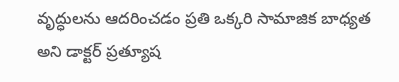వృద్ధులను ఆదరించడం ప్రతి ఒక్కరి సామాజిక బాధ్యత అని డాక్టర్ ప్రత్యూష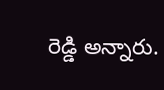రెడ్డి అన్నారు.